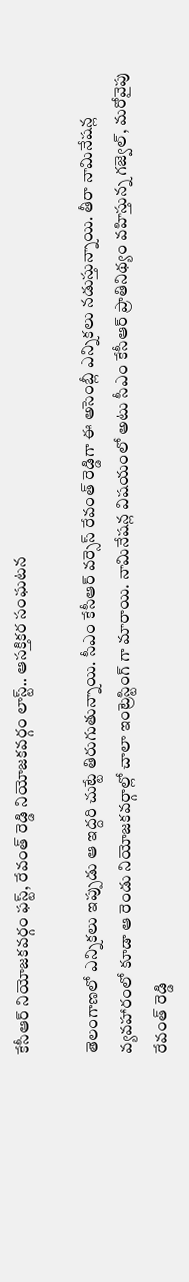కేసీఆర్‌ నియోజకవర్గం ఫస్ట్‌, రేవంత్ రెడ్డి నియోజకవర్గం లాస్ట్‌.. ఆసక్తికర సంఘటన

తెలంగాణలో ఎన్నికలు ఇప్పుడు ఆ ఇద్దరి చుట్టే తిరుగుతున్నాయి. సీఎం కేసీఆర్ వర్సెస్ రేవంత్ రెడ్డిగా ఈ అసెంబ్లీ ఎన్నికలు నడుస్తున్నాయి. తీరా నామినేషన్ల వ్యవహారంలో కూడా ఆ రెండు నియోజకవర్గాల్లో చాలా ఇంట్రెస్టింగ్ గా మారాయి. నామినేషన్ల విషయంలో అటు సీఎం కేసీఆర్‌ ప్రాతినిథ్యం వహిస్తున్న గజ్వెల్‌, మరోవైపు రేవంత్ రెడ్డి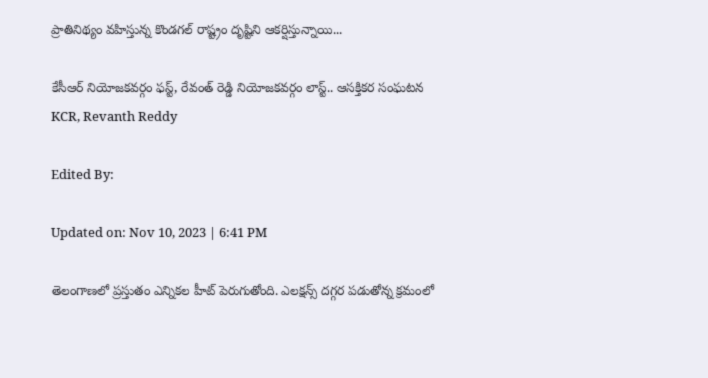ప్రాతినిథ్యం వహిస్తున్న కొండగల్‌ రాష్ట్రం దృష్టిని ఆకర్షిస్తున్నాయి...

కేసీఆర్‌ నియోజకవర్గం ఫస్ట్‌, రేవంత్ రెడ్డి నియోజకవర్గం లాస్ట్‌.. ఆసక్తికర సంఘటన
KCR, Revanth Reddy

Edited By:

Updated on: Nov 10, 2023 | 6:41 PM

తెలంగాణలో ప్రస్తుతం ఎన్నికల హీట్ పెరుగుతోంది. ఎలక్షన్స్‌ దగ్గర పడుతోన్న క్రమంలో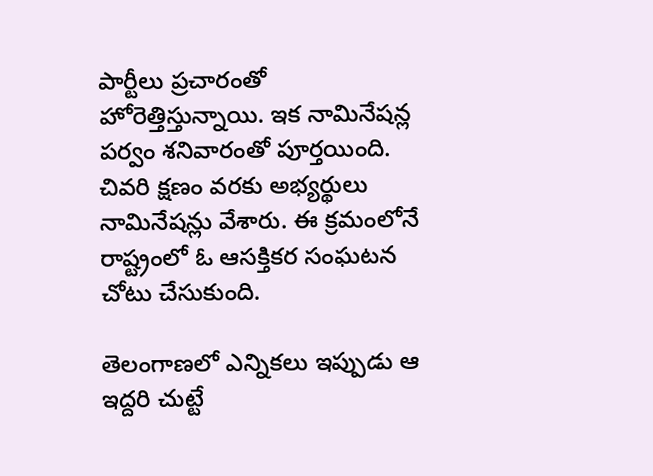పార్టీలు ప్రచారంతో హోరెత్తిస్తున్నాయి. ఇక నామినేషన్ల పర్వం శనివారంతో పూర్తయింది. చివరి క్షణం వరకు అభ్యర్థులు నామినేషన్లు వేశారు. ఈ క్రమంలోనే రాష్ట్రంలో ఓ ఆసక్తికర సంఘటన చోటు చేసుకుంది.

తెలంగాణలో ఎన్నికలు ఇప్పుడు ఆ ఇద్దరి చుట్టే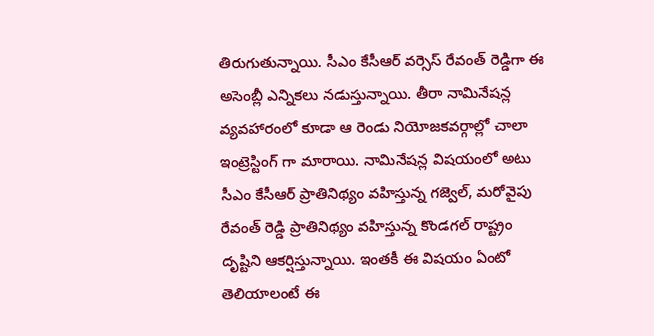తిరుగుతున్నాయి. సీఎం కేసీఆర్ వర్సెస్ రేవంత్ రెడ్డిగా ఈ అసెంబ్లీ ఎన్నికలు నడుస్తున్నాయి. తీరా నామినేషన్ల వ్యవహారంలో కూడా ఆ రెండు నియోజకవర్గాల్లో చాలా ఇంట్రెస్టింగ్ గా మారాయి. నామినేషన్ల విషయంలో అటు సీఎం కేసీఆర్‌ ప్రాతినిథ్యం వహిస్తున్న గజ్వెల్‌, మరోవైపు రేవంత్ రెడ్డి ప్రాతినిథ్యం వహిస్తున్న కొండగల్‌ రాష్ట్రం దృష్టిని ఆకర్షిస్తున్నాయి. ఇంతకీ ఈ విషయం ఏంటో తెలియాలంటే ఈ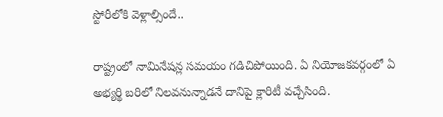స్టోరీలోకి వెళ్లాల్సిందే..

రాష్ట్రంలో నామినేషన్ల సమయం గడిచిపోయింది. ఏ నియోజకవర్గంలో ఏ అభ్యర్థి బరిలో నిలవనున్నాడనే దానిపై క్లారిటీ వచ్చేసింది.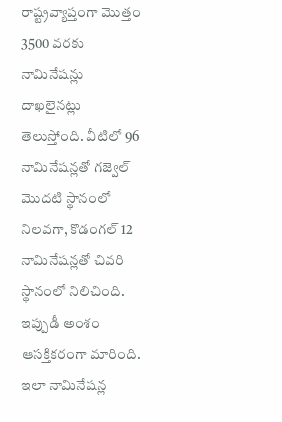రాష్ట్రవ్యాప్తంగా మొత్తం 3500 వరకు నామినేషన్లు దాఖలైనట్లు తెలుస్తోంది. వీటిలో 96 నామినేషన్లతో గజ్వెల్‌ మొదటి స్థానంలో నిలవగా, కొడంగల్‌ 12 నామినేషన్లతో చివరి స్థానంలో నిలిచింది. ఇప్పుడీ అంశం ఆసక్తికరంగా మారింది. ఇలా నామినేషన్ల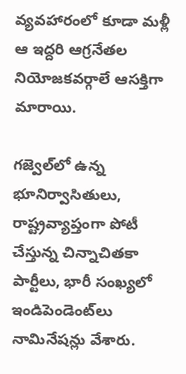వ్యవహారంలో కూడా మళ్లీ ఆ ఇద్దరి ఆగ్రనేతల నియోజకవర్గాలే ఆసక్తిగా మారాయి.

గజ్వెల్‌లో ఉన్న భూనిర్వాసితులు, రాష్ట్రవ్యాప్తంగా పోటీ చేస్తున్న చిన్నాచితకా పార్టీలు, భారీ సంఖ్యలో ఇండిపెండెంట్‌లు నామినేషన్లు వేశారు.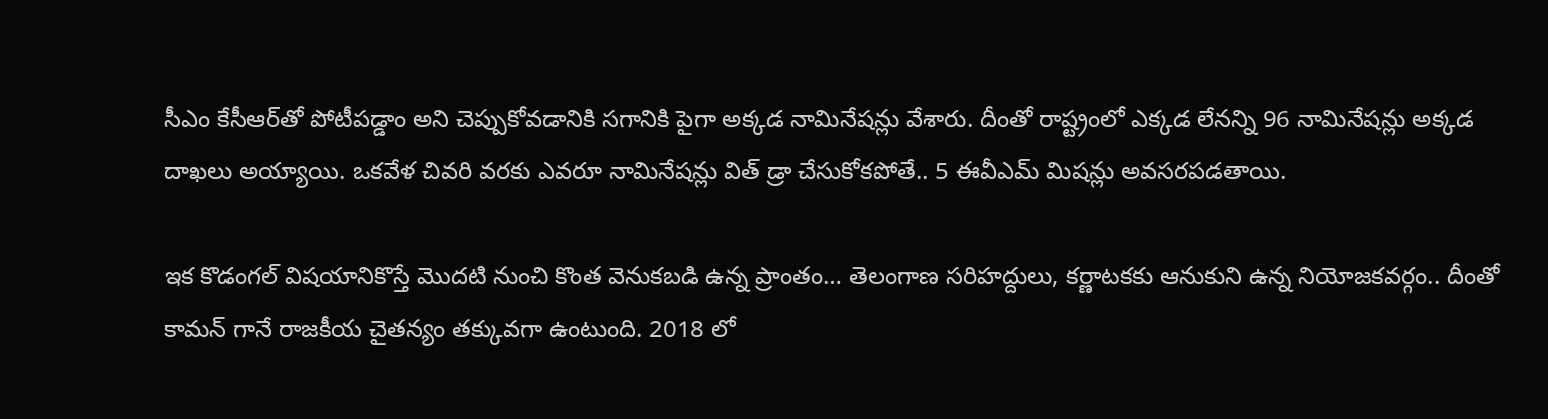సీఎం కేసీఆర్‌తో పోటీపడ్డాం అని చెప్పుకోవడానికి సగానికి పైగా అక్కడ నామినేషన్లు వేశారు. దీంతో రాష్ట్రంలో ఎక్కడ లేనన్ని 96 నామినేషన్లు అక్కడ దాఖలు అయ్యాయి. ఒకవేళ చివరి వరకు ఎవరూ నామినేషన్లు విత్‌ డ్రా చేసుకోకపోతే.. 5 ఈవీఎమ్‌ మిషన్లు అవసరపడతాయి.

ఇక కొడంగల్ విషయానికొస్తే మొదటి నుంచి కొంత వెనుకబడి ఉన్న ప్రాంతం… తెలంగాణ సరిహద్దులు, కర్ణాటకకు ఆనుకుని ఉన్న నియోజకవర్గం.. దీంతో కామన్ గానే రాజకీయ చైతన్యం తక్కువగా ఉంటుంది. 2018 లో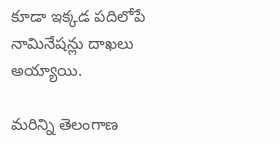కూడా ఇక్కడ పదిలోపే నామినేషన్లు దాఖలు అయ్యాయి.

మరిన్ని తెలంగాణ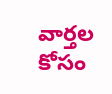వార్తల కోసం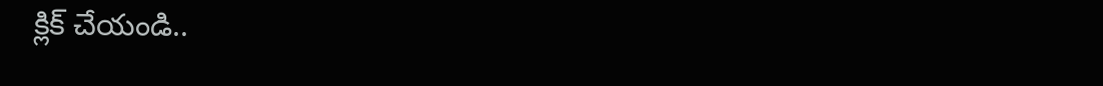క్లిక్ చేయండి..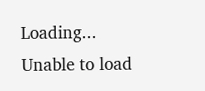Loading...
Unable to load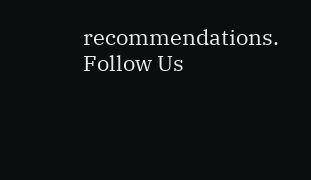recommendations.
Follow Us